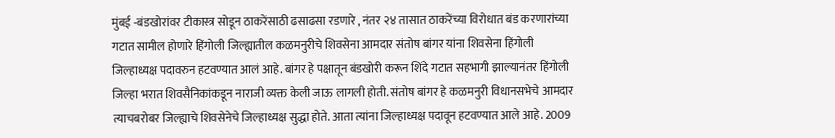मुंबई -बंडखोरांवर टीकास्त्र सोडून ठाकरेंसाठी ढसाढसा रडणारे , नंतर २४ तासात ठाकरेंच्या विरोधात बंड करणारांच्या गटात सामील होणारे हिंगोली जिल्ह्यातील कळमनुरीचे शिवसेना आमदार संतोष बांगर यांना शिवसेना हिंगोली जिल्हाध्यक्ष पदावरुन हटवण्यात आलं आहे. बांगर हे पक्षातून बंडखोरी करून शिंदे गटात सहभागी झाल्यानंतर हिंगोली जिल्हा भरात शिवसैनिकांकडून नाराजी व्यक्त केली जाऊ लागली होती. संतोष बांगर हे कळमनुरी विधानसभेचे आमदार त्याचबरोबर जिल्ह्याचे शिवसेनेचे जिल्हाध्यक्ष सुद्धा होते. आता त्यांना जिल्हाध्यक्ष पदावून हटवण्यात आले आहे. 2009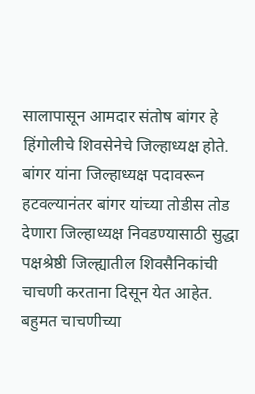सालापासून आमदार संतोष बांगर हे हिंगोलीचे शिवसेनेचे जिल्हाध्यक्ष होते. बांगर यांना जिल्हाध्यक्ष पदावरून हटवल्यानंतर बांगर यांच्या तोडीस तोड देणारा जिल्हाध्यक्ष निवडण्यासाठी सुद्धा पक्षश्रेष्ठी जिल्ह्यातील शिवसैनिकांची चाचणी करताना दिसून येत आहेत.
बहुमत चाचणीच्या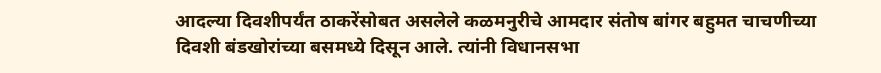आदल्या दिवशीपर्यंत ठाकरेंसोबत असलेले कळमनुरीचे आमदार संतोष बांगर बहुमत चाचणीच्या दिवशी बंडखोरांच्या बसमध्ये दिसून आले. त्यांनी विधानसभा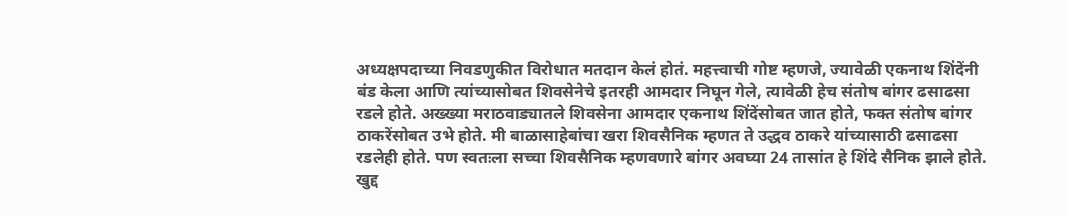अध्यक्षपदाच्या निवडणुकीत विरोधात मतदान केलं होतं. महत्त्वाची गोष्ट म्हणजे, ज्यावेळी एकनाथ शिंदेंनी बंड केला आणि त्यांच्यासोबत शिवसेनेचे इतरही आमदार निघून गेले, त्यावेळी हेच संतोष बांगर ढसाढसा रडले होते. अख्ख्या मराठवाड्यातले शिवसेना आमदार एकनाथ शिंदेंसोबत जात होते, फक्त संतोष बांगर ठाकरेंसोबत उभे होते. मी बाळासाहेबांचा खरा शिवसैनिक म्हणत ते उद्धव ठाकरे यांच्यासाठी ढसाढसा रडलेही होते. पण स्वतःला सच्चा शिवसैनिक म्हणवणारे बांगर अवघ्या 24 तासांत हे शिंदे सैनिक झाले होते. खुद्द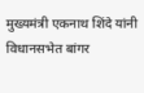मुख्यमंत्री एकनाथ शिंदे यांनी विधानसभेत बांगर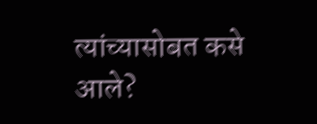त्यांच्यासोबत कसे आले?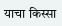याचा किस्सा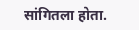सांगितला होता.